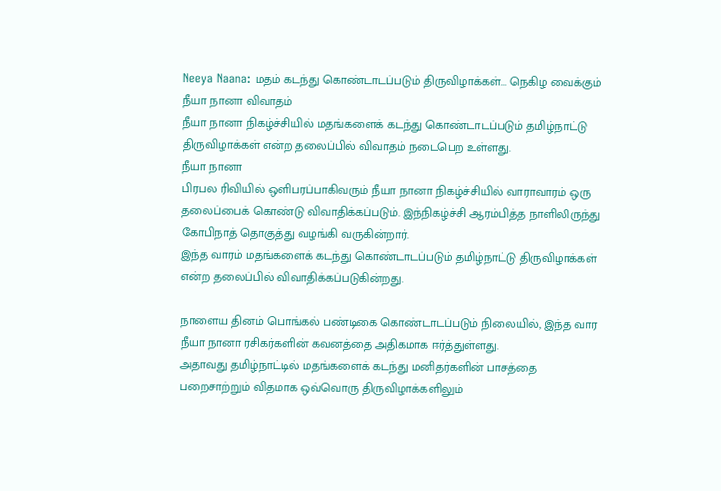Neeya Naana: மதம் கடந்து கொண்டாடப்படும் திருவிழாக்கள்... நெகிழ வைக்கும் நீயா நானா விவாதம்
நீயா நானா நிகழ்ச்சியில் மதங்களைக் கடந்து கொண்டாடப்படும் தமிழ்நாட்டு திருவிழாக்கள் என்ற தலைப்பில் விவாதம் நடைபெற உள்ளது.
நீயா நானா
பிரபல ரிவியில் ஒளிபரப்பாகிவரும் நீயா நானா நிகழ்ச்சியில் வாராவாரம் ஒரு தலைப்பைக் கொண்டு விவாதிக்கப்படும். இந்நிகழ்ச்சி ஆரம்பித்த நாளிலிருந்து கோபிநாத் தொகுத்து வழங்கி வருகின்றார்.
இந்த வாரம் மதங்களைக் கடந்து கொண்டாடப்படும் தமிழ்நாட்டு திருவிழாக்கள் என்ற தலைப்பில் விவாதிக்கப்படுகின்றது.

நாளைய தினம் பொங்கல் பண்டிகை கொண்டாடப்படும் நிலையில், இந்த வார நீயா நானா ரசிகர்களின் கவனத்தை அதிகமாக ஈர்த்துள்ளது.
அதாவது தமிழ்நாட்டில் மதங்களைக் கடந்து மனிதர்களின் பாசத்தை பறைசாற்றும் விதமாக ஒவ்வொரு திருவிழாக்களிலும்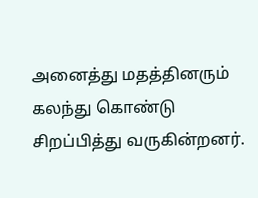அனைத்து மதத்தினரும் கலந்து கொண்டு சிறப்பித்து வருகின்றனர்.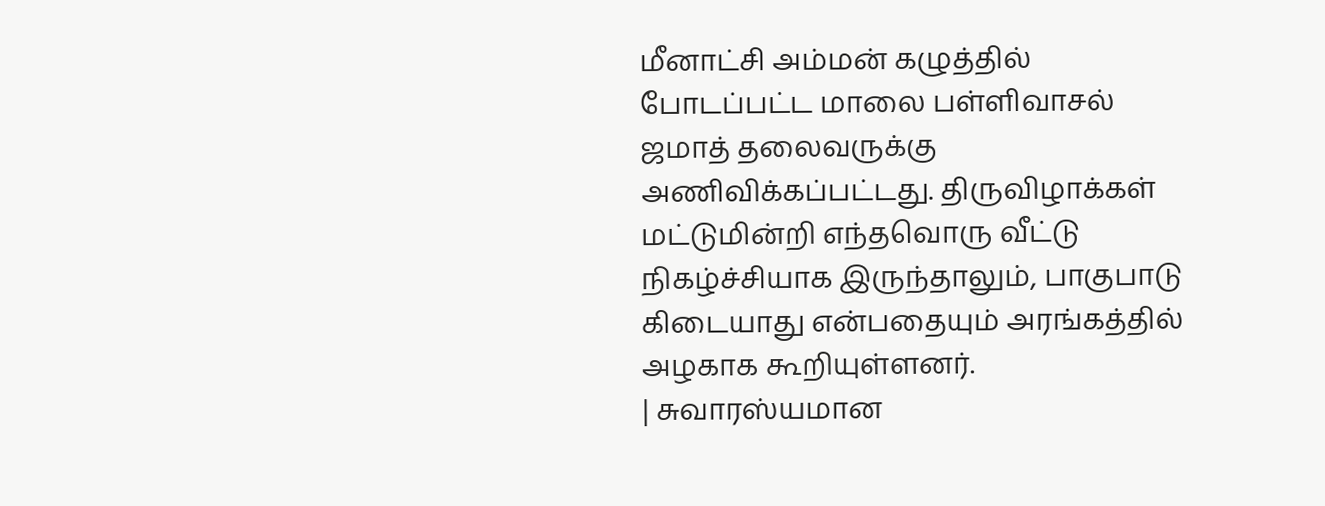மீனாட்சி அம்மன் கழுத்தில் போடப்பட்ட மாலை பள்ளிவாசல் ஜமாத் தலைவருக்கு அணிவிக்கப்பட்டது. திருவிழாக்கள் மட்டுமின்றி எந்தவொரு வீட்டு நிகழ்ச்சியாக இருந்தாலும், பாகுபாடு கிடையாது என்பதையும் அரங்கத்தில் அழகாக கூறியுள்ளனர்.
| சுவாரஸ்யமான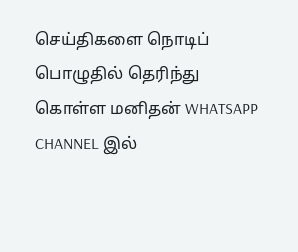செய்திகளை நொடிப் பொழுதில் தெரிந்து கொள்ள மனிதன் WHATSAPP CHANNEL இல்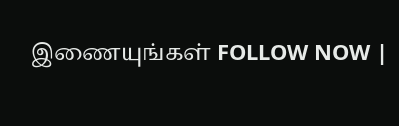இணையுங்கள் FOLLOW NOW |